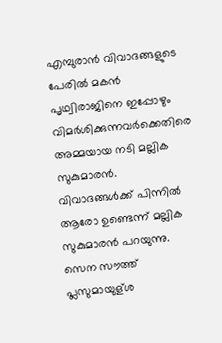എമ്പുരാൻ വിവാദങ്ങളുടെ പേരിൽ മകൻ പൃഥ്വിരാജിനെ ഇപ്പോഴും വിമർശിക്കുന്നവർക്കെതിരെ അമ്മയായ നടി മല്ലിക സുകുമാരൻ. വിവാദങ്ങൾക്ക് പിന്നിൽ ആരോ ഉണ്ടെന്ന് മല്ലിക സുകുമാരൻ പറയുന്നു. സെന സൗത്ത് പ്ലസുമായുള്ശ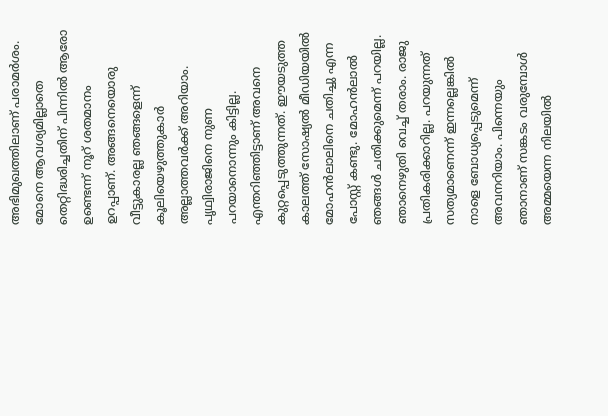അഭിമുഖത്തിലാണ് പരാമർശം. മോനെ ആവശ്യമില്ലാതെ തെറ്റിദ്ധരിച്ചതിന് പിന്നിൽ ആരോ ഉണ്ടെന്ന് നൂറ് ശതമാനം ഉറപ്പാണ്. അങ്ങനെയൊരു വീട്ടുകാരല്ല ഞങ്ങളെന്ന് കൂലിയെഴുത്തുകാർ അല്ലാത്തവർക്ക് അറിയാം. പൃഥ്വിരാജിനെ നുണ പറയാനൊന്നും കിട്ടില്ല.
എന്തറിഞ്ഞിട്ടാണ് അവനെ കുറ്റപ്പെടുത്തുന്നത്. ഈയടുത്ത കാലത്ത് സോഷ്യൽ മീഡിയയിൽ മോഹൻലാലിനെ ചതിച്ചു എന്ന പോസ്റ്റ് കണ്ടു. മോഹൻലാൽ ഞങ്ങൾ ചതിക്കുമെന്ന് പറയില്ല. ഞാനെഴുതി വെച്ച് തരാം. രാജു പ്രതികരിക്കാറില്ല. പറയുന്നത് സത്യമാണെന്ന് ഇന്നല്ലെങ്കിൽ നാളെ ബോധ്യപ്പെടുമെന്ന് അവനറിയാം. പിന്നെയും ഞാനാണ് സങ്കടം വരുമ്പോൾ അമ്മയെന്ന നിലയിൽ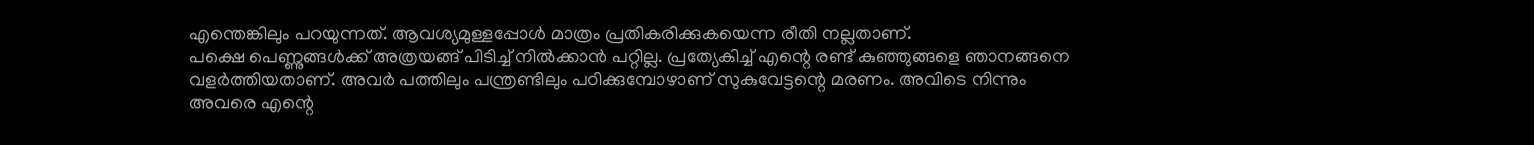എന്തെങ്കിലും പറയുന്നത്. ആവശ്യമുള്ളപ്പോൾ മാത്രം പ്രതികരിക്കുകയെന്ന രീതി നല്ലതാണ്.
പക്ഷെ പെണ്ണുങ്ങൾക്ക് അത്രയങ്ങ് പിടിച്ച് നിൽക്കാൻ പറ്റില്ല. പ്രത്യേകിച്ച് എന്റെ രണ്ട് കുഞ്ഞുങ്ങളെ ഞാനങ്ങനെ വളർത്തിയതാണ്. അവർ പത്തിലും പന്ത്രണ്ടിലും പഠിക്കുമ്പോഴാണ് സുകുവേട്ടന്റെ മരണം. അവിടെ നിന്നും അവരെ എന്റെ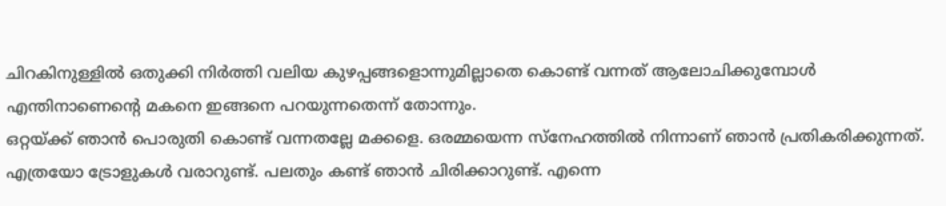ചിറകിനുള്ളിൽ ഒതുക്കി നിർത്തി വലിയ കുഴപ്പങ്ങളൊന്നുമില്ലാതെ കൊണ്ട് വന്നത് ആലോചിക്കുമ്പോൾ എന്തിനാണെന്റെ മകനെ ഇങ്ങനെ പറയുന്നതെന്ന് തോന്നും.
ഒറ്റയ്ക്ക് ഞാൻ പൊരുതി കൊണ്ട് വന്നതല്ലേ മക്കളെ. ഒരമ്മയെന്ന സ്നേഹത്തിൽ നിന്നാണ് ഞാൻ പ്രതികരിക്കുന്നത്. എത്രയോ ട്രോളുകൾ വരാറുണ്ട്. പലതും കണ്ട് ഞാൻ ചിരിക്കാറുണ്ട്. എന്നെ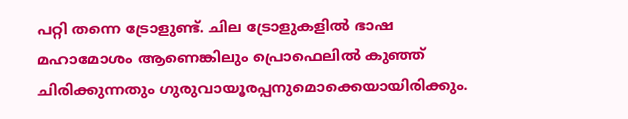പറ്റി തന്നെ ട്രോളുണ്ട്. ചില ട്രോളുകളിൽ ഭാഷ മഹാമോശം ആണെങ്കിലും പ്രൊഫെലിൽ കുഞ്ഞ് ചിരിക്കുന്നതും ഗുരുവായൂരപ്പനുമൊക്കെയായിരിക്കും.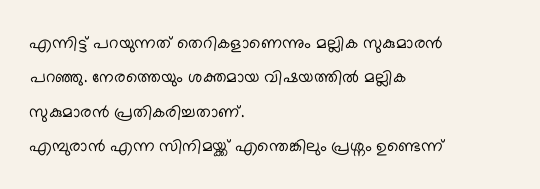എന്നിട്ട് പറയുന്നത് തെറികളാണെന്നും മല്ലിക സുകുമാരൻ പറഞ്ഞു. നേരത്തെയും ശക്തമായ വിഷയത്തിൽ മല്ലിക സുകുമാരൻ പ്രതികരിച്ചതാണ്.
എമ്പുരാൻ എന്ന സിനിമയ്ക്ക് എന്തെങ്കിലും പ്രശ്നം ഉണ്ടെന്ന്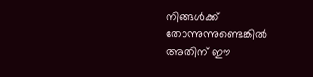നിങ്ങൾക്ക് തോന്നുന്നുണ്ടെങ്കിൽ അതിന് ഈ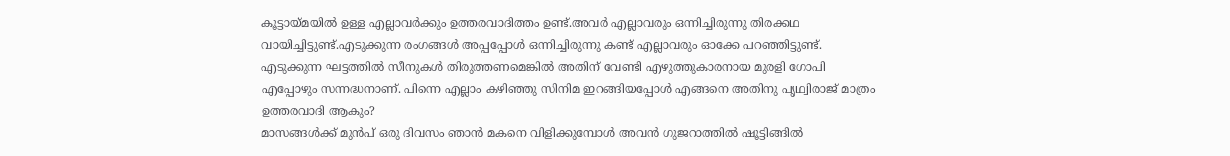കൂട്ടായ്മയിൽ ഉള്ള എല്ലാവർക്കും ഉത്തരവാദിത്തം ഉണ്ട്.അവർ എല്ലാവരും ഒന്നിച്ചിരുന്നു തിരക്കഥ വായിച്ചിട്ടുണ്ട്.എടുക്കുന്ന രംഗങ്ങൾ അപ്പപ്പോൾ ഒന്നിച്ചിരുന്നു കണ്ട് എല്ലാവരും ഓക്കേ പറഞ്ഞിട്ടുണ്ട്. എടുക്കുന്ന ഘട്ടത്തിൽ സീനുകൾ തിരുത്തണമെങ്കിൽ അതിന് വേണ്ടി എഴുത്തുകാരനായ മുരളി ഗോപി എപ്പോഴും സന്നദ്ധനാണ്. പിന്നെ എല്ലാം കഴിഞ്ഞു സിനിമ ഇറങ്ങിയപ്പോൾ എങ്ങനെ അതിനു പൃഥ്വിരാജ് മാത്രം ഉത്തരവാദി ആകും?
മാസങ്ങൾക്ക് മുൻപ് ഒരു ദിവസം ഞാൻ മകനെ വിളിക്കുമ്പോൾ അവൻ ഗുജറാത്തിൽ ഷൂട്ടിങ്ങിൽ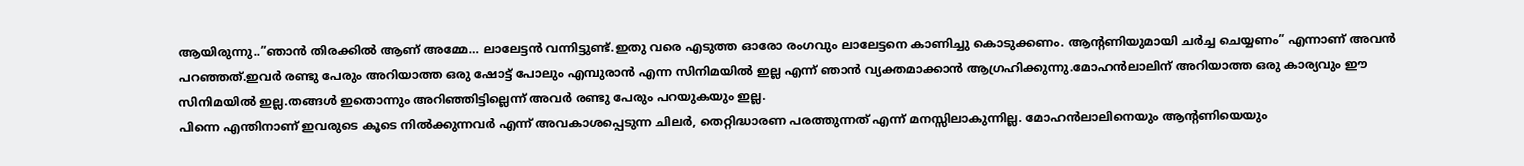ആയിരുന്നു..”ഞാൻ തിരക്കിൽ ആണ് അമ്മേ… ലാലേട്ടൻ വന്നിട്ടുണ്ട്.ഇതു വരെ എടുത്ത ഓരോ രംഗവും ലാലേട്ടനെ കാണിച്ചു കൊടുക്കണം. ആന്റണിയുമായി ചർച്ച ചെയ്യണം” എന്നാണ് അവൻ പറഞ്ഞത്.ഇവർ രണ്ടു പേരും അറിയാത്ത ഒരു ഷോട്ട് പോലും എമ്പുരാൻ എന്ന സിനിമയിൽ ഇല്ല എന്ന് ഞാൻ വ്യക്തമാക്കാൻ ആഗ്രഹിക്കുന്നു.മോഹൻലാലിന് അറിയാത്ത ഒരു കാര്യവും ഈ സിനിമയിൽ ഇല്ല.തങ്ങൾ ഇതൊന്നും അറിഞ്ഞിട്ടില്ലെന്ന് അവർ രണ്ടു പേരും പറയുകയും ഇല്ല.
പിന്നെ എന്തിനാണ് ഇവരുടെ കൂടെ നിൽക്കുന്നവർ എന്ന് അവകാശപ്പെടുന്ന ചിലർ, തെറ്റിദ്ധാരണ പരത്തുന്നത് എന്ന് മനസ്സിലാകുന്നില്ല. മോഹൻലാലിനെയും ആന്റണിയെയും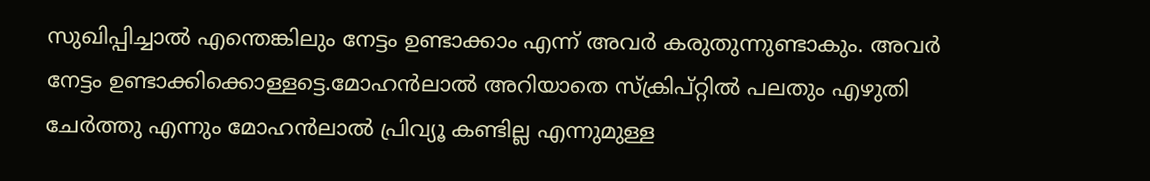സുഖിപ്പിച്ചാൽ എന്തെങ്കിലും നേട്ടം ഉണ്ടാക്കാം എന്ന് അവർ കരുതുന്നുണ്ടാകും. അവർ നേട്ടം ഉണ്ടാക്കിക്കൊള്ളട്ടെ.മോഹൻലാൽ അറിയാതെ സ്ക്രിപ്റ്റിൽ പലതും എഴുതി ചേർത്തു എന്നും മോഹൻലാൽ പ്രിവ്യൂ കണ്ടില്ല എന്നുമുള്ള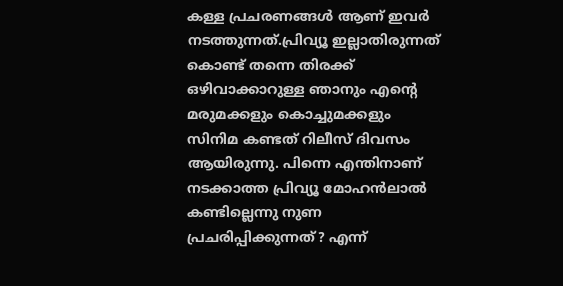കള്ള പ്രചരണങ്ങൾ ആണ് ഇവർ നടത്തുന്നത്.പ്രിവ്യൂ ഇല്ലാതിരുന്നത് കൊണ്ട് തന്നെ തിരക്ക് ഒഴിവാക്കാറുള്ള ഞാനും എന്റെ മരുമക്കളും കൊച്ചുമക്കളും സിനിമ കണ്ടത് റിലീസ് ദിവസം ആയിരുന്നു. പിന്നെ എന്തിനാണ് നടക്കാത്ത പ്രിവ്യൂ മോഹൻലാൽ കണ്ടില്ലെന്നു നുണ പ്രചരിപ്പിക്കുന്നത്? എന്ന്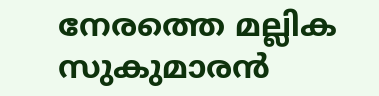നേരത്തെ മല്ലിക സുകുമാരൻ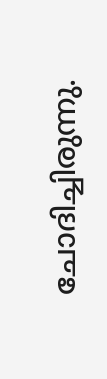ചോദിച്ചിരുന്നു.